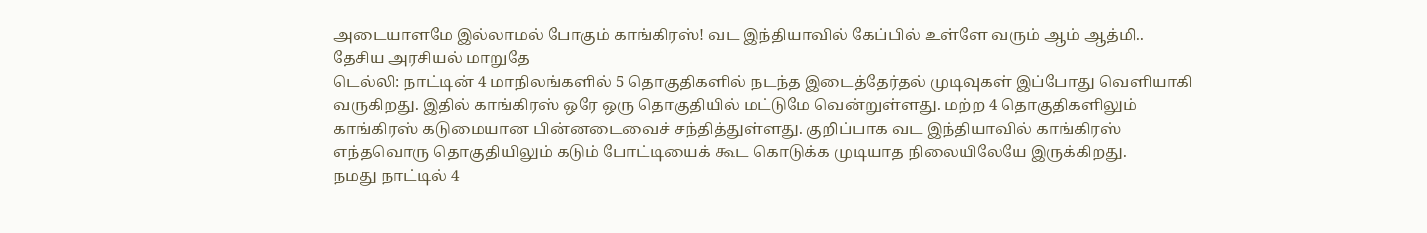அடையாளமே இல்லாமல் போகும் காங்கிரஸ்! வட இந்தியாவில் கேப்பில் உள்ளே வரும் ஆம் ஆத்மி.. தேசிய அரசியல் மாறுதே
டெல்லி: நாட்டின் 4 மாநிலங்களில் 5 தொகுதிகளில் நடந்த இடைத்தேர்தல் முடிவுகள் இப்போது வெளியாகி வருகிறது. இதில் காங்கிரஸ் ஒரே ஒரு தொகுதியில் மட்டுமே வென்றுள்ளது. மற்ற 4 தொகுதிகளிலும் காங்கிரஸ் கடுமையான பின்னடைவைச் சந்தித்துள்ளது. குறிப்பாக வட இந்தியாவில் காங்கிரஸ் எந்தவொரு தொகுதியிலும் கடும் போட்டியைக் கூட கொடுக்க முடியாத நிலையிலேயே இருக்கிறது.
நமது நாட்டில் 4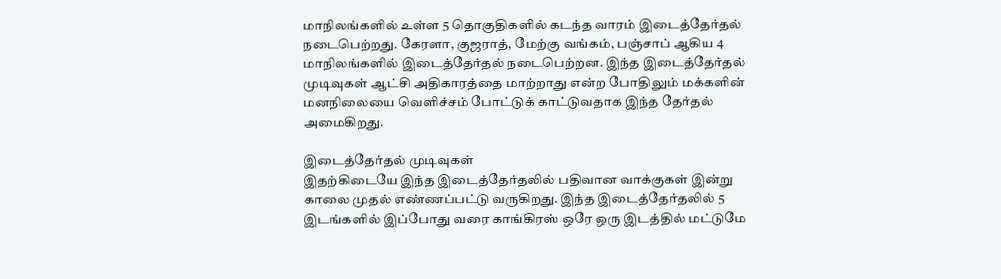மாநிலங்களில் உள்ள 5 தொகுதிகளில் கடந்த வாரம் இடைத்தேர்தல் நடைபெற்றது. கேரளா, குஜராத், மேற்கு வங்கம், பஞ்சாப் ஆகிய 4 மாநிலங்களில் இடைத்தேர்தல் நடைபெற்றன. இந்த இடைத்தேர்தல் முடிவுகள் ஆட்சி அதிகாரத்தை மாற்றாது என்ற போதிலும் மக்களின் மனநிலையை வெளிச்சம் போட்டுக் காட்டுவதாக இந்த தேர்தல் அமைகிறது.

இடைத்தேர்தல் முடிவுகள்
இதற்கிடையே இந்த இடைத்தேர்தலில் பதிவான வாக்குகள் இன்று காலை முதல் எண்ணப்பட்டு வருகிறது. இந்த இடைத்தேர்தலில் 5 இடங்களில் இப்போது வரை காங்கிரஸ் ஒரே ஒரு இடத்தில் மட்டுமே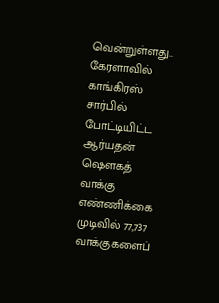வென்றுள்ளது.. கேரளாவில் காங்கிரஸ் சார்பில் போட்டியிட்ட ஆர்யதன் ஷௌகத் வாக்கு எண்ணிக்கை முடிவில் 77,737 வாக்குகளைப்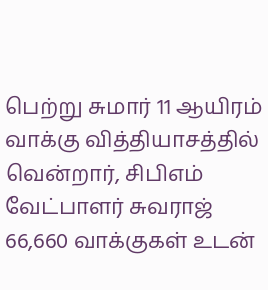பெற்று சுமார் 11 ஆயிரம் வாக்கு வித்தியாசத்தில் வென்றார், சிபிஎம் வேட்பாளர் சுவராஜ் 66,660 வாக்குகள் உடன்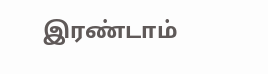இரண்டாம்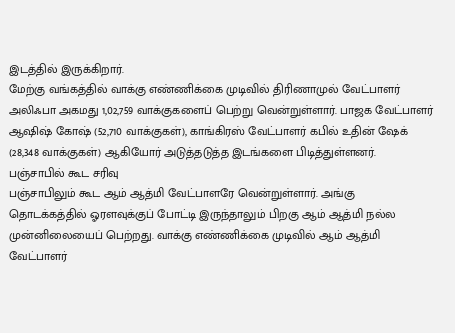இடத்தில் இருக்கிறார்.
மேற்கு வங்கத்தில் வாக்கு எண்ணிக்கை முடிவில் திரிணாமுல் வேட்பாளர் அலிஃபா அகமது 1,02,759 வாக்குகளைப் பெற்று வென்றுள்ளார். பாஜக வேட்பாளர் ஆஷிஷ் கோஷ் (52,710 வாக்குகள்), காங்கிரஸ் வேட்பாளர் கபில் உதின் ஷேக் (28,348 வாக்குகள்) ஆகியோர் அடுத்தடுத்த இடங்களை பிடித்துள்ளனர்.
பஞ்சாபில் கூட சரிவு
பஞ்சாபிலும் கூட ஆம் ஆத்மி வேட்பாளரே வென்றுள்ளார். அங்கு தொடக்கத்தில் ஓரளவுக்குப் போட்டி இருந்தாலும் பிறகு ஆம் ஆத்மி நல்ல முன்னிலையைப் பெற்றது. வாக்கு எண்ணிக்கை முடிவில் ஆம் ஆத்மி வேட்பாளர்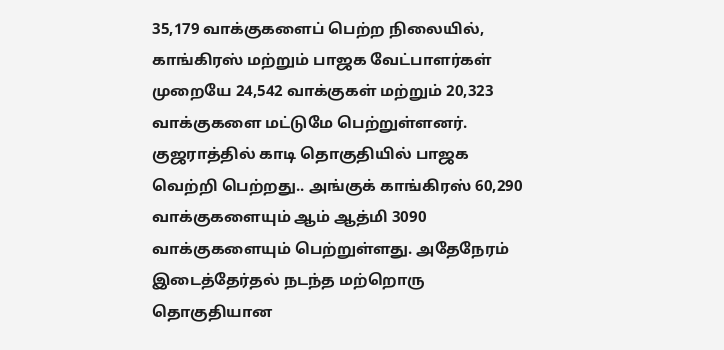35,179 வாக்குகளைப் பெற்ற நிலையில், காங்கிரஸ் மற்றும் பாஜக வேட்பாளர்கள் முறையே 24,542 வாக்குகள் மற்றும் 20,323 வாக்குகளை மட்டுமே பெற்றுள்ளனர்.
குஜராத்தில் காடி தொகுதியில் பாஜக வெற்றி பெற்றது.. அங்குக் காங்கிரஸ் 60,290 வாக்குகளையும் ஆம் ஆத்மி 3090 வாக்குகளையும் பெற்றுள்ளது. அதேநேரம் இடைத்தேர்தல் நடந்த மற்றொரு தொகுதியான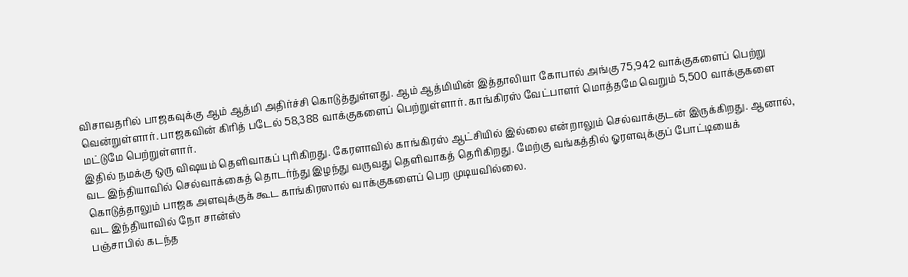விசாவதரில் பாஜகவுக்கு ஆம் ஆத்மி அதிர்ச்சி கொடுத்துள்ளது. ஆம் ஆத்மியின் இத்தாலியா கோபால் அங்கு 75,942 வாக்குகளைப் பெற்று வென்றுள்ளார். பாஜகவின் கிரித் படேல் 58,388 வாக்குகளைப் பெற்றுள்ளார். காங்கிரஸ் வேட்பாளர் மொத்தமே வெறும் 5,500 வாக்குகளை மட்டுமே பெற்றுள்ளார்.
இதில் நமக்கு ஒரு விஷயம் தெளிவாகப் புரிகிறது. கேரளாவில் காங்கிரஸ் ஆட்சியில் இல்லை என்றாலும் செல்வாக்குடன் இருக்கிறது. ஆனால், வட இந்தியாவில் செல்வாக்கைத் தொடர்ந்து இழந்து வருவது தெளிவாகத் தெரிகிறது. மேற்கு வங்கத்தில் ஓரளவுக்குப் போட்டியைக் கொடுத்தாலும் பாஜக அளவுக்குக் கூட காங்கிரஸால் வாக்குகளைப் பெற முடியவில்லை.
வட இந்தியாவில் நோ சான்ஸ்
பஞ்சாபில் கடந்த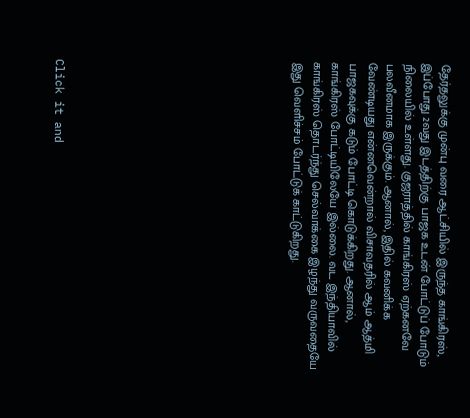தேர்தலுக்கு முன்பு வரை ஆட்சியில் இருந்த காங்கிரஸ், இப்போது 2வது இடத்திற்கு பாஜக உடன் போட்டுப் போடும் நிலையில் உள்ளது. குஜராத்தில் காங்கிரஸ் ஏற்கனவே பலவீனமாக இருக்கும். ஆனால், இதில் கவனிக்க வேண்டியது என்னவென்றால் விசாவதரில் ஆம் ஆத்மி பாஜகவுக்கு கடும் போட்டி கொடுக்கிறது. ஆனால், காங்கிரஸ் போட்டியிலேயே இல்லை. வட இந்தியாவில் காங்கிரஸ் தொடர்ந்து செல்வாக்கை இழந்து வருவதையே இது வெளிச்சம் போட்டுக் காட்டுகிறது.












Click it and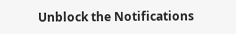Unblock the Notifications